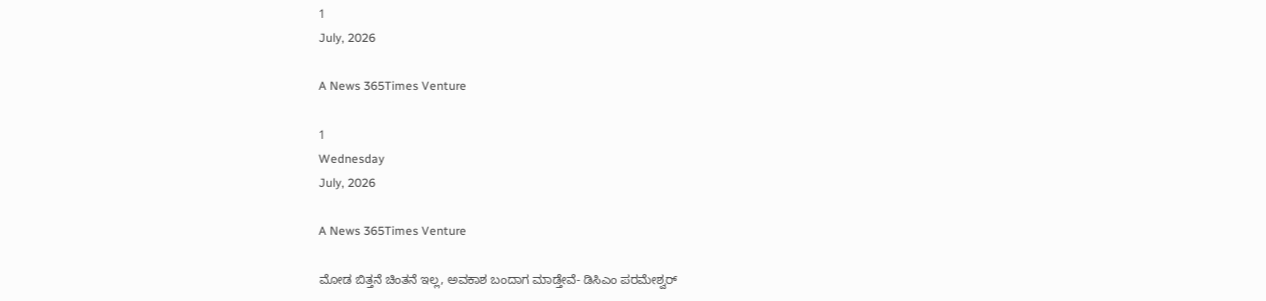1
July, 2026

A News 365Times Venture

1
Wednesday
July, 2026

A News 365Times Venture

ಮೋಡ ಬಿತ್ತನೆ ಚಿಂತನೆ ಇಲ್ಲ, ಅವಕಾಶ ಬಂದಾಗ ಮಾಡ್ತೇವೆ- ಡಿಸಿಎಂ ಪರಮೇಶ್ವರ್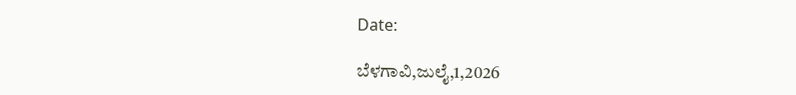Date:

ಬೆಳಗಾವಿ,ಜುಲೈ,1,2026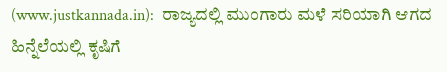(www.justkannada.in):  ರಾಜ್ಯದಲ್ಲಿ ಮುಂಗಾರು ಮಳೆ ಸರಿಯಾಗಿ ಆಗದ ಹಿನ್ನೆಲೆಯಲ್ಲಿ ಕೃಷಿಗೆ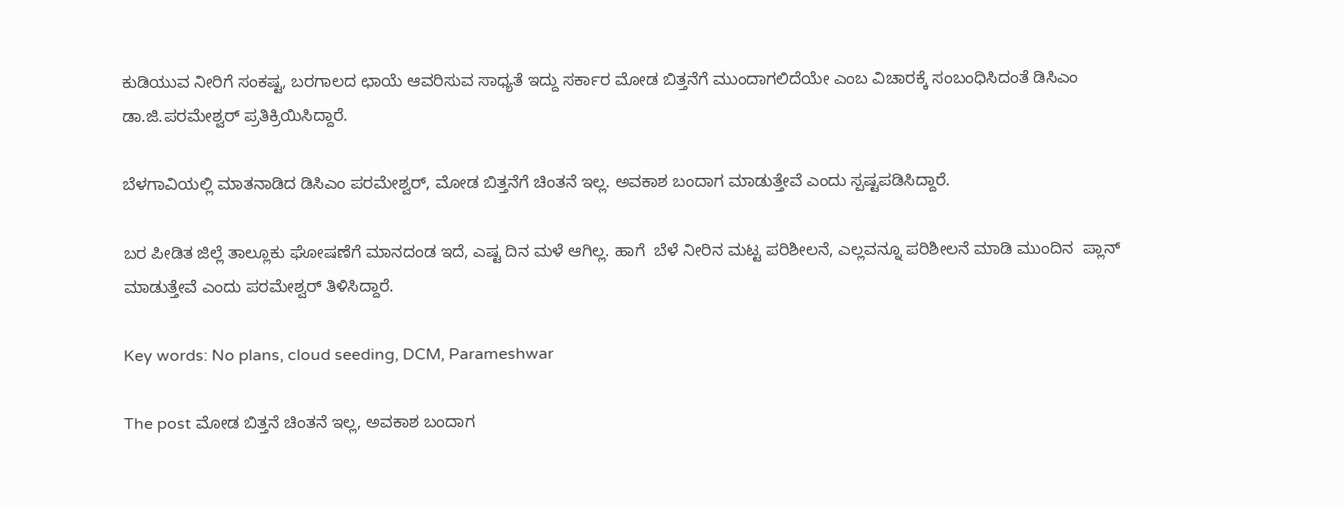ಕುಡಿಯುವ ನೀರಿಗೆ ಸಂಕಷ್ಟ, ಬರಗಾಲದ ಛಾಯೆ ಆವರಿಸುವ ಸಾಧ್ಯತೆ ಇದ್ದು ಸರ್ಕಾರ ಮೋಡ ಬಿತ್ತನೆಗೆ ಮುಂದಾಗಲಿದೆಯೇ ಎಂಬ ವಿಚಾರಕ್ಕೆ ಸಂಬಂಧಿಸಿದಂತೆ ಡಿಸಿಎಂ ಡಾ.ಜಿ.ಪರಮೇಶ್ವರ್ ಪ್ರತಿಕ್ರಿಯಿಸಿದ್ದಾರೆ.

ಬೆಳಗಾವಿಯಲ್ಲಿ ಮಾತನಾಡಿದ ಡಿಸಿಎಂ ಪರಮೇಶ್ವರ್, ಮೋಡ ಬಿತ್ತನೆಗೆ ಚಿಂತನೆ ಇಲ್ಲ. ಅವಕಾಶ ಬಂದಾಗ ಮಾಡುತ್ತೇವೆ ಎಂದು ಸ್ಪಷ್ಟಪಡಿಸಿದ್ದಾರೆ.

ಬರ ಪೀಡಿತ ಜಿಲ್ಲೆ ತಾಲ್ಲೂಕು ಘೋಷಣೆಗೆ ಮಾನದಂಡ ಇದೆ, ಎಷ್ಟ ದಿನ ಮಳೆ ಆಗಿಲ್ಲ. ಹಾಗೆ  ಬೆಳೆ ನೀರಿನ ಮಟ್ಟ ಪರಿಶೀಲನೆ, ಎಲ್ಲವನ್ನೂ ಪರಿಶೀಲನೆ ಮಾಡಿ ಮುಂದಿನ  ಪ್ಲಾನ್ ಮಾಡುತ್ತೇವೆ ಎಂದು ಪರಮೇಶ್ವರ್ ತಿಳಿಸಿದ್ದಾರೆ.

Key words: No plans, cloud seeding, DCM, Parameshwar

The post ಮೋಡ ಬಿತ್ತನೆ ಚಿಂತನೆ ಇಲ್ಲ, ಅವಕಾಶ ಬಂದಾಗ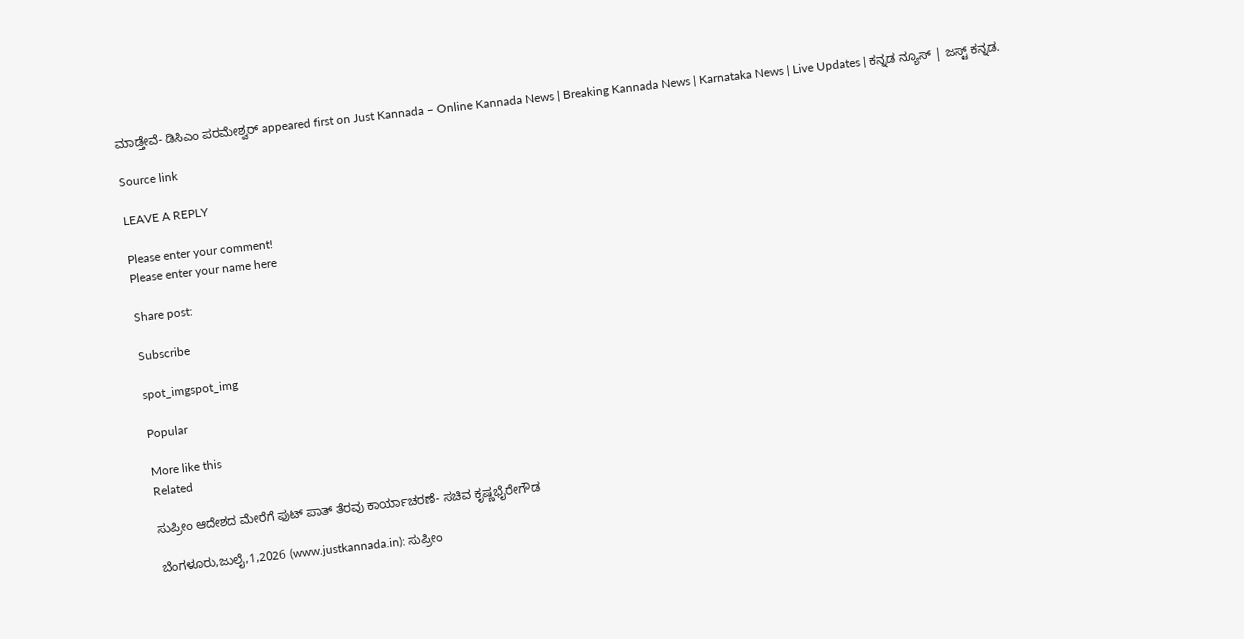ಮಾಡ್ತೇವೆ- ಡಿಸಿಎಂ ಪರಮೇಶ್ವರ್ appeared first on Just Kannada – Online Kannada News | Breaking Kannada News | Karnataka News | Live Updates | ಕನ್ನಡ ನ್ಯೂಸ್ | ಜಸ್ಟ್ ಕನ್ನಡ.

Source link

LEAVE A REPLY

Please enter your comment!
Please enter your name here

Share post:

Subscribe

spot_imgspot_img

Popular

More like this
Related

ಸುಪ್ರೀಂ ಆದೇಶದ ಮೇರೆಗೆ ಫುಟ್ ಪಾತ್ ತೆರವು ಕಾರ್ಯಾಚರಣೆ- ಸಚಿವ ಕೃಷ್ಣಭೈರೇಗೌಡ

ಬೆಂಗಳೂರು,ಜುಲೈ,1,2026 (www.justkannada.in): ಸುಪ್ರೀಂ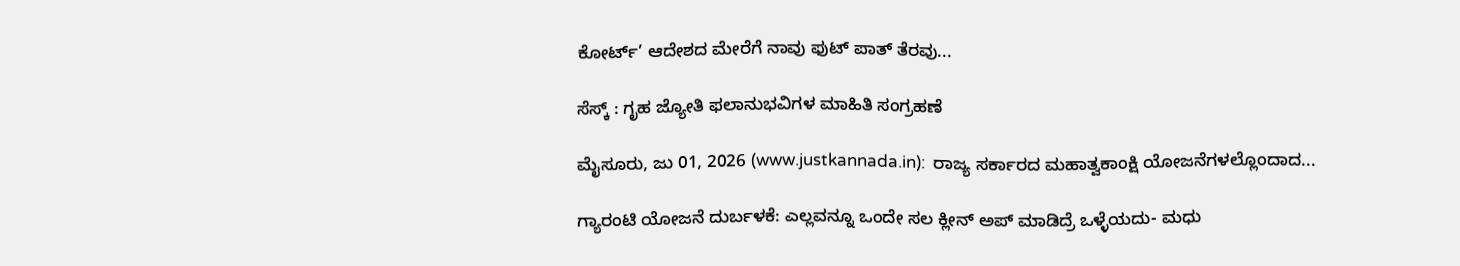ಕೋರ್ಟ್’ ಆದೇಶದ ಮೇರೆಗೆ ನಾವು ಫುಟ್ ಪಾತ್ ತೆರವು...

ಸೆಸ್ಕ್ : ಗೃಹ ಜ್ಯೋತಿ ಫಲಾನುಭವಿಗಳ ಮಾಹಿತಿ ಸಂಗ್ರಹಣೆ

ಮೈಸೂರು, ಜು 01, 2026 (www.justkannada.in):  ರಾಜ್ಯ ಸರ್ಕಾರದ ಮಹಾತ್ವಕಾಂಕ್ಷಿ ಯೋಜನೆಗಳಲ್ಲೊಂದಾದ...

ಗ್ಯಾರಂಟಿ ಯೋಜನೆ ದುರ್ಬಳಕೆ: ಎಲ್ಲವನ್ನೂ ಒಂದೇ ಸಲ ಕ್ಲೀನ್ ಅಪ್ ಮಾಡಿದ್ರೆ ಒಳ್ಳೆಯದು- ಮಧು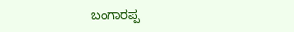ಬಂಗಾರಪ್ಪ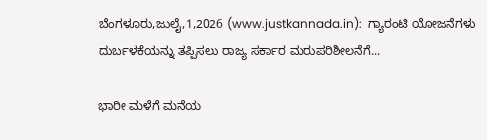ಬೆಂಗಳೂರು,ಜುಲೈ,1,2026 (www.justkannada.in):  ಗ್ಯಾರಂಟಿ ಯೋಜನೆಗಳು ದುರ್ಬಳಕೆಯನ್ನು ತಪ್ಪಿಸಲು ರಾಜ್ಯ ಸರ್ಕಾರ ಮರುಪರಿಶೀಲನೆಗೆ...

ಭಾರೀ ಮಳೆಗೆ ಮನೆಯ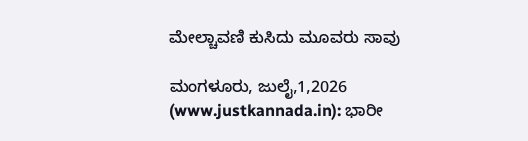ಮೇಲ್ಚಾವಣಿ ಕುಸಿದು ಮೂವರು ಸಾವು

ಮಂಗಳೂರು, ಜುಲೈ,1,2026 (www.justkannada.in): ಭಾರೀ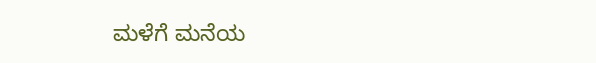ಮಳೆಗೆ ಮನೆಯ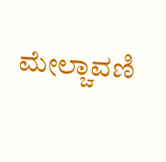ಮೇಲ್ಚಾವಣಿ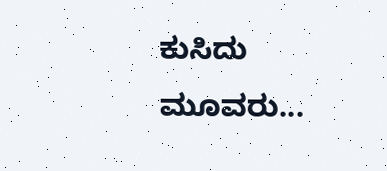ಕುಸಿದು ಮೂವರು...